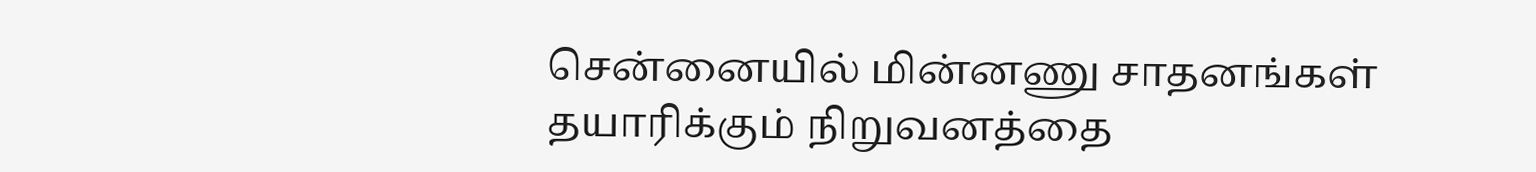சென்னையில் மின்னணு சாதனங்கள் தயாரிக்கும் நிறுவனத்தை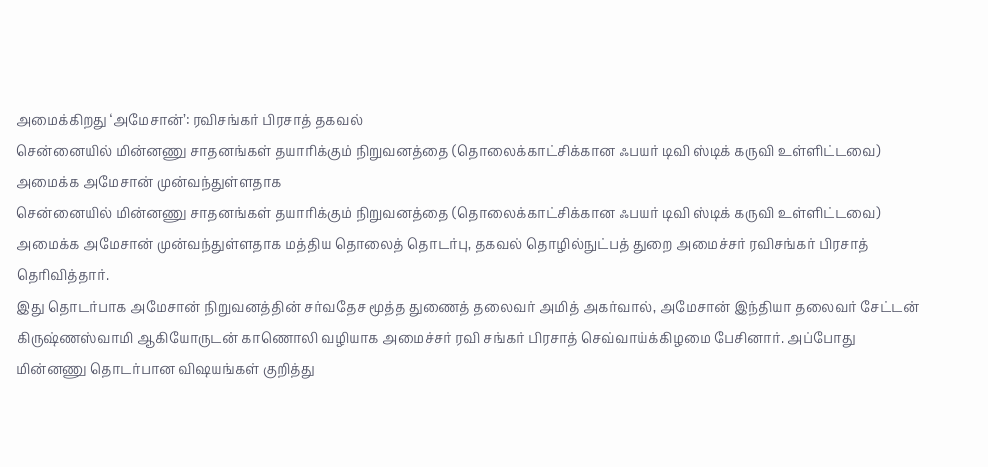அமைக்கிறது ‘அமேசான்’: ரவிசங்கர் பிரசாத் தகவல்
சென்னையில் மின்னணு சாதனங்கள் தயாரிக்கும் நிறுவனத்தை (தொலைக்காட்சிக்கான ஃபயர் டிவி ஸ்டிக் கருவி உள்ளிட்டவை) அமைக்க அமேசான் முன்வந்துள்ளதாக
சென்னையில் மின்னணு சாதனங்கள் தயாரிக்கும் நிறுவனத்தை (தொலைக்காட்சிக்கான ஃபயர் டிவி ஸ்டிக் கருவி உள்ளிட்டவை) அமைக்க அமேசான் முன்வந்துள்ளதாக மத்திய தொலைத் தொடர்பு, தகவல் தொழில்நுட்பத் துறை அமைச்சர் ரவிசங்கர் பிரசாத் தெரிவித்தார்.
இது தொடர்பாக அமேசான் நிறுவனத்தின் சர்வதேச மூத்த துணைத் தலைவர் அமித் அகர்வால், அமேசான் இந்தியா தலைவர் சேட்டன் கிருஷ்ணஸ்வாமி ஆகியோருடன் காணொலி வழியாக அமைச்சர் ரவி சங்கர் பிரசாத் செவ்வாய்க்கிழமை பேசினார். அப்போது மின்னணு தொடர்பான விஷயங்கள் குறித்து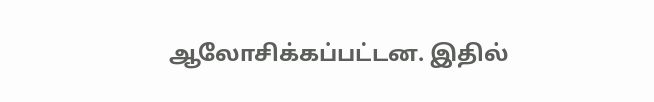ஆலோசிக்கப்பட்டன. இதில்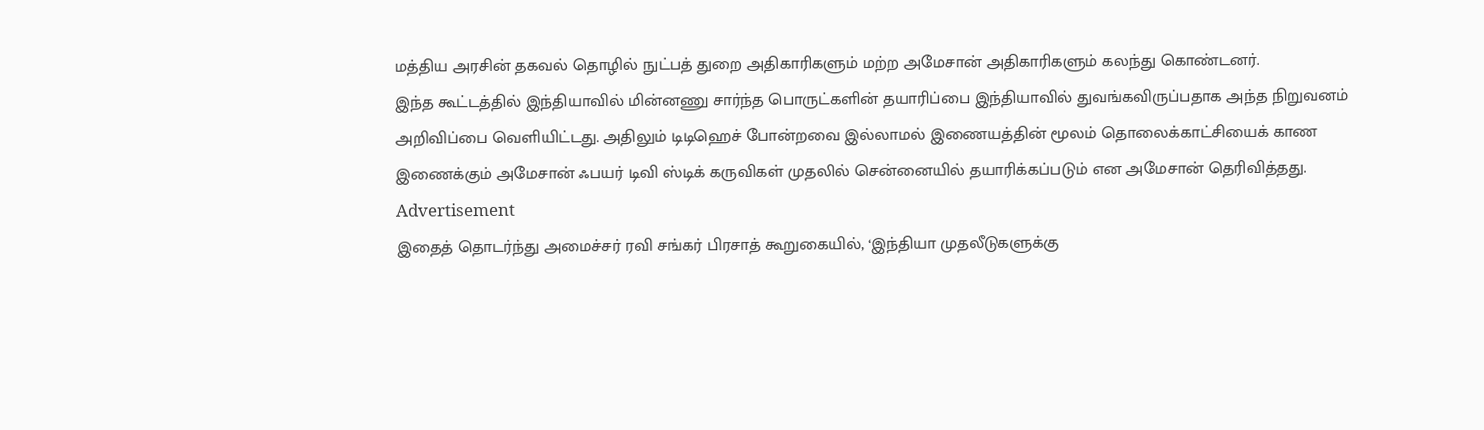மத்திய அரசின் தகவல் தொழில் நுட்பத் துறை அதிகாரிகளும் மற்ற அமேசான் அதிகாரிகளும் கலந்து கொண்டனர்.
இந்த கூட்டத்தில் இந்தியாவில் மின்னணு சார்ந்த பொருட்களின் தயாரிப்பை இந்தியாவில் துவங்கவிருப்பதாக அந்த நிறுவனம் அறிவிப்பை வெளியிட்டது. அதிலும் டிடிஹெச் போன்றவை இல்லாமல் இணையத்தின் மூலம் தொலைக்காட்சியைக் காண இணைக்கும் அமேசான் ஃபயர் டிவி ஸ்டிக் கருவிகள் முதலில் சென்னையில் தயாரிக்கப்படும் என அமேசான் தெரிவித்தது.
Advertisement
இதைத் தொடர்ந்து அமைச்சர் ரவி சங்கர் பிரசாத் கூறுகையில், ‘இந்தியா முதலீடுகளுக்கு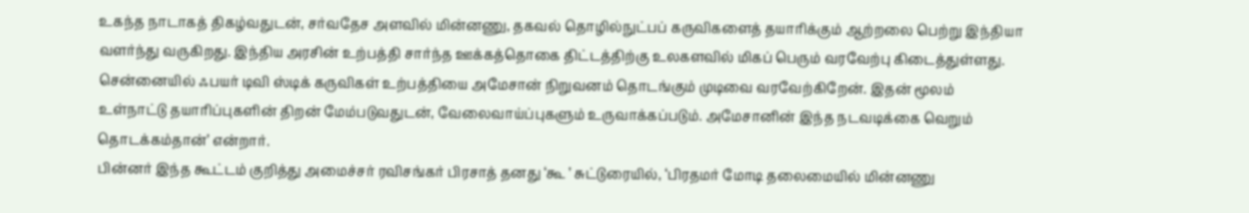உகந்த நாடாகத் திகழ்வதுடன், சர்வதேச அளவில் மின்னணு, தகவல் தொழில்நுட்பப் கருவிகளைத் தயாரிக்கும் ஆற்றலை பெற்று இந்தியா வளர்ந்து வருகிறது. இந்திய அரசின் உற்பத்தி சார்ந்த ஊக்கத்தொகை திட்டத்திற்கு உலகளவில் மிகப் பெரும் வரவேற்பு கிடைத்துள்ளது. சென்னையில் ஃபயர் டிவி ஸ்டிக் கருவிகள் உற்பத்தியை அமேசான் நிறுவனம் தொடங்கும் முடிவை வரவேற்கிறேன். இதன் மூலம் உள்நாட்டு தயாரிப்புகளின் திறன் மேம்படுவதுடன், வேலைவாய்ப்புகளும் உருவாக்கப்படும். அமேசானின் இந்த நடவடிக்கை வெறும் தொடக்கம்தான்’ என்றார்.
பின்னர் இந்த கூட்டம் குறித்து அமைச்சர் ரவிசங்கர் பிரசாத் தனது ‘கூ ’ சுட்டுரையில், ‘பிரதமர் மோடி தலைமையில் மின்னணு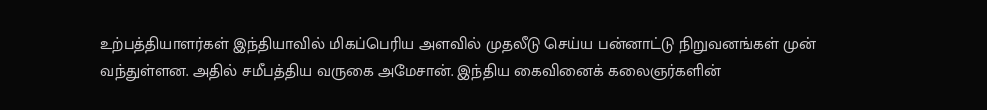உற்பத்தியாளர்கள் இந்தியாவில் மிகப்பெரிய அளவில் முதலீடு செய்ய பன்னாட்டு நிறுவனங்கள் முன் வந்துள்ளன. அதில் சமீபத்திய வருகை அமேசான். இந்திய கைவினைக் கலைஞர்களின்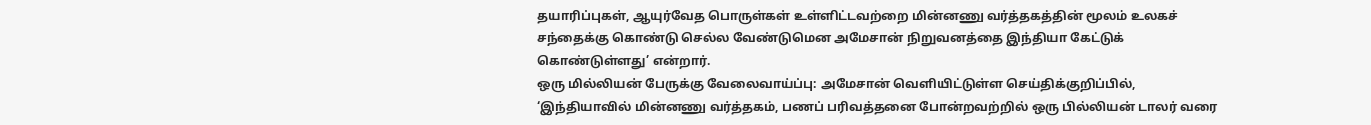தயாரிப்புகள், ஆயுர்வேத பொருள்கள் உள்ளிட்டவற்றை மின்னணு வர்த்தகத்தின் மூலம் உலகச் சந்தைக்கு கொண்டு செல்ல வேண்டுமென அமேசான் நிறுவனத்தை இந்தியா கேட்டுக் கொண்டுள்ளது’ என்றார்.
ஒரு மில்லியன் பேருக்கு வேலைவாய்ப்பு: அமேசான் வெளியிட்டுள்ள செய்திக்குறிப்பில், ‘இந்தியாவில் மின்னணு வர்த்தகம், பணப் பரிவத்தனை போன்றவற்றில் ஒரு பில்லியன் டாலர் வரை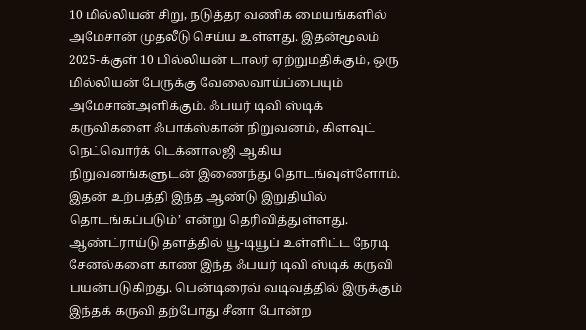10 மில்லியன் சிறு, நடுத்தர வணிக மையங்களில் அமேசான் முதலீடு செய்ய உள்ளது. இதன்மூலம் 2025-க்குள் 10 பில்லியன் டாலர் ஏற்றுமதிக்கும், ஒரு மில்லியன் பேருக்கு வேலைவாய்ப்பையும் அமேசான்அளிக்கும். ஃபயர் டிவி ஸ்டிக் கருவிகளை ஃபாக்ஸ்கான் நிறுவனம், கிளவுட் நெட்வொர்க் டெக்னாலஜி ஆகிய நிறுவனங்களுடன் இணைந்து தொடங்வுள்ளோம். இதன் உற்பத்தி இந்த ஆண்டு இறுதியில் தொடங்கப்படும்’ என்று தெரிவித்துள்ளது.
ஆண்ட்ராய்டு தளத்தில் யூ-டியூப் உள்ளிட்ட நேரடி சேனல்களை காண இந்த ஃபயர் டிவி ஸ்டிக் கருவி பயன்படுகிறது. பென்டிரைவ் வடிவத்தில் இருக்கும் இந்தக் கருவி தற்போது சீனா போன்ற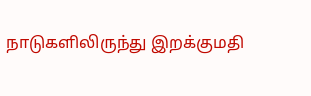நாடுகளிலிருந்து இறக்குமதி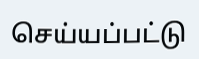செய்யப்பட்டு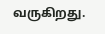வருகிறது.